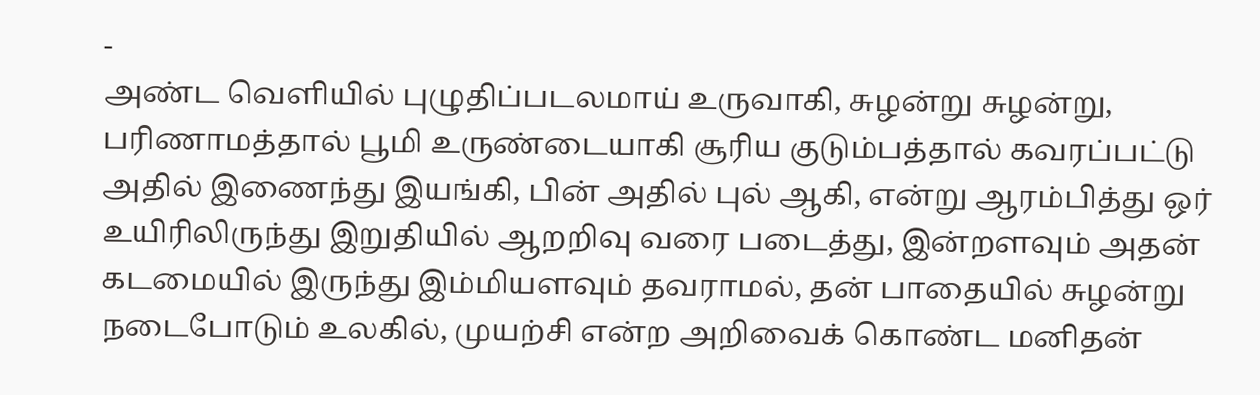-
அண்ட வெளியில் புழுதிப்படலமாய் உருவாகி, சுழன்று சுழன்று, பரிணாமத்தால் பூமி உருண்டையாகி சூரிய குடும்பத்தால் கவரப்பட்டு அதில் இணைந்து இயங்கி, பின் அதில் புல் ஆகி, என்று ஆரம்பித்து ஒர் உயிரிலிருந்து இறுதியில் ஆறறிவு வரை படைத்து, இன்றளவும் அதன் கடமையில் இருந்து இம்மியளவும் தவராமல், தன் பாதையில் சுழன்று நடைபோடும் உலகில், முயற்சி என்ற அறிவைக் கொண்ட மனிதன்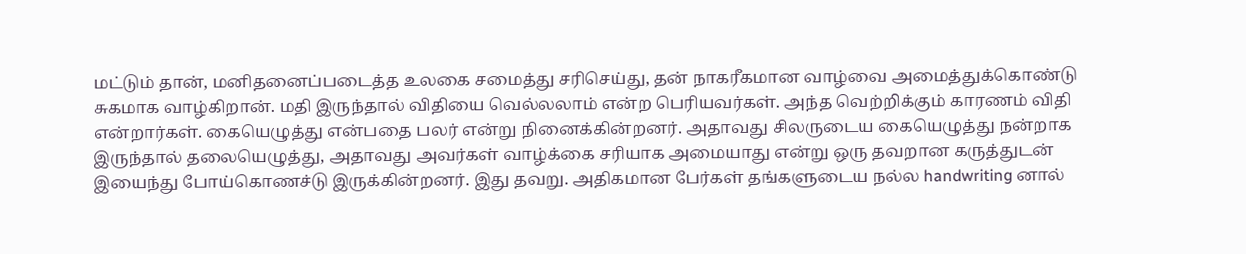மட்டும் தான், மனிதனைப்படைத்த உலகை சமைத்து சரிசெய்து, தன் நாகரீகமான வாழ்வை அமைத்துக்கொண்டு சுகமாக வாழ்கிறான். மதி இருந்தால் விதியை வெல்லலாம் என்ற பெரியவர்கள். அந்த வெற்றிக்கும் காரணம் விதி என்றார்கள். கையெழுத்து என்பதை பலர் என்று நினைக்கின்றனர். அதாவது சிலருடைய கையெழுத்து நன்றாக இருந்தால் தலையெழுத்து, அதாவது அவர்கள் வாழ்க்கை சரியாக அமையாது என்று ஒரு தவறான கருத்துடன் இயைந்து போய்கொணச்டு இருக்கின்றனர். இது தவறு. அதிகமான பேர்கள் தங்களுடைய நல்ல handwriting னால்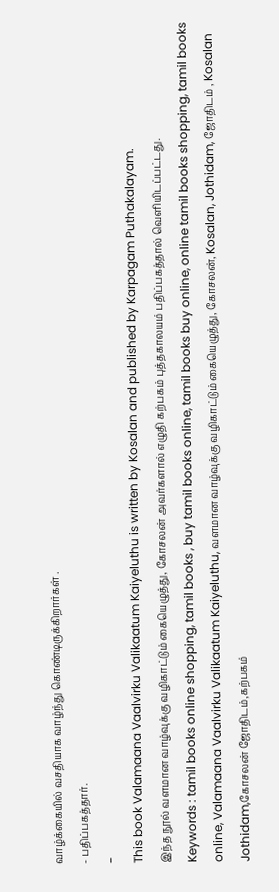வாழ்க்கையில் வசதியாக வாழ்ந்து கொண்டிருக்கிறார்கள் .
- பதிப்பகத்தார்.
-
This book Valamaana Vaalvirku Valikaatum Kaiyeluthu is written by Kosalan and published by Karpagam Puthakalayam.
இந்த நூல் வளமான வாழ்வுக்கு வழிகாட்டும் கையெழுத்து, கோசலன் அவர்களால் எழுதி கற்பகம் புத்தகாலயம் பதிப்பகத்தால் வெளியிடப்பட்டது.
Keywords : tamil books online shopping, tamil books , buy tamil books online, tamil books buy online, online tamil books shopping, tamil books online, Valamaana Vaalvirku Valikaatum Kaiyeluthu, வளமான வாழ்வுக்கு வழிகாட்டும் கையெழுத்து, கோசலன், Kosalan, Jothidam, ஜோதிடம் , Kosalan Jothidam,கோசலன் ஜோதிடம்,கற்பகம்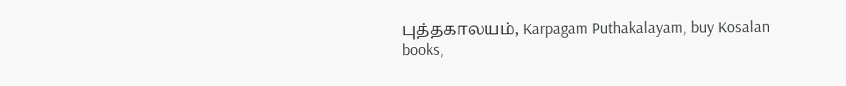புத்தகாலயம், Karpagam Puthakalayam, buy Kosalan books,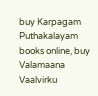buy Karpagam Puthakalayam books online, buy Valamaana Vaalvirku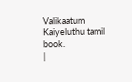Valikaatum Kaiyeluthu tamil book.
|